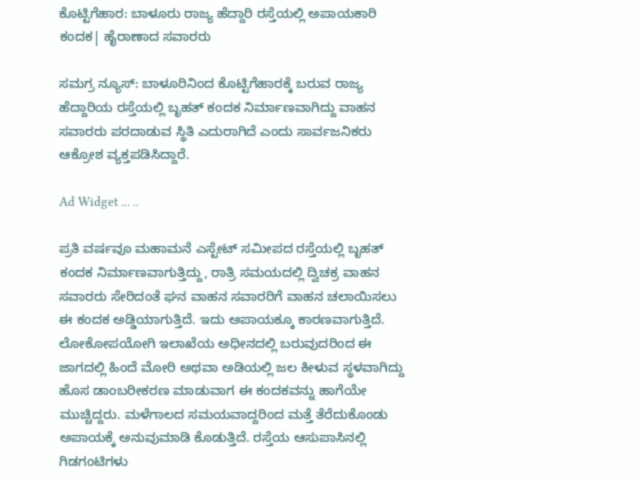ಕೊಟ್ಟಿಗೆಹಾರ: ಬಾಳೂರು ರಾಜ್ಯ ಹೆದ್ದಾರಿ ರಸ್ತೆಯಲ್ಲಿ ಅಪಾಯಕಾರಿ ಕಂದಕ| ಹೈರಾಣಾದ ಸವಾರರು

ಸಮಗ್ರ ನ್ಯೂಸ್: ಬಾಳೂರಿನಿಂದ ಕೊಟ್ಟಿಗೆಹಾರಕ್ಕೆ ಬರುವ ರಾಜ್ಯ ಹೆದ್ದಾರಿಯ ರಸ್ತೆಯಲ್ಲಿ ಬೃಹತ್ ಕಂದಕ ನಿರ್ಮಾಣವಾಗಿದ್ದು ವಾಹನ ಸವಾರರು ಪರದಾಡುವ ಸ್ಥಿತಿ ಎದುರಾಗಿದೆ ಎಂದು ಸಾರ್ವಜನಿಕರು ಆಕ್ರೋಶ ವ್ಯಕ್ತಪಡಿಸಿದ್ದಾರೆ.

Ad Widget ... ..

ಪ್ರತಿ ವರ್ಷವೂ ಮಹಾಮನೆ ಎಸ್ಟೇಟ್ ಸಮೀಪದ ರಸ್ತೆಯಲ್ಲಿ ಬೃಹತ್ ಕಂದಕ ನಿರ್ಮಾಣವಾಗುತ್ತಿದ್ದು, ರಾತ್ರಿ ಸಮಯದಲ್ಲಿ ದ್ವಿಚಕ್ರ ವಾಹನ ಸವಾರರು ಸೇರಿದಂತೆ ಘನ ವಾಹನ ಸವಾರರಿಗೆ ವಾಹನ ಚಲಾಯಿಸಲು ಈ ಕಂದಕ ಅಡ್ಡಿಯಾಗುತ್ತಿದೆ. ಇದು ಅಪಾಯಕ್ಕೂ ಕಾರಣವಾಗುತ್ತಿದೆ. ಲೋಕೋಪಯೋಗಿ ಇಲಾಖೆಯ ಅಧೀನದಲ್ಲಿ ಬರುವುದರಿಂದ ಈ ಜಾಗದಲ್ಲಿ ಹಿಂದೆ ಮೋರಿ ಅಥವಾ ಅಡಿಯಲ್ಲಿ ಜಲ ಕೀಳುವ ಸ್ಥಳವಾಗಿದ್ದು ಹೊಸ ಡಾಂಬರೀಕರಣ ಮಾಡುವಾಗ ಈ ಕಂದಕವನ್ನು ಹಾಗೆಯೇ ಮುಚ್ಚಿದ್ದರು. ಮಳೆಗಾಲದ ಸಮಯವಾದ್ದರಿಂದ ಮತ್ತೆ ತೆರೆದುಕೊಂಡು ಅಪಾಯಕ್ಕೆ ಅನುವುಮಾಡಿ ಕೊಡುತ್ತಿದೆ. ರಸ್ತೆಯ ಆಸುಪಾಸಿನಲ್ಲಿ ಗಿಡಗಂಟಿಗಳು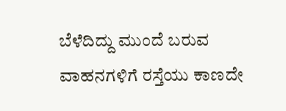ಬೆಳೆದಿದ್ದು ಮುಂದೆ ಬರುವ ವಾಹನಗಳಿಗೆ ರಸ್ತೆಯು ಕಾಣದೇ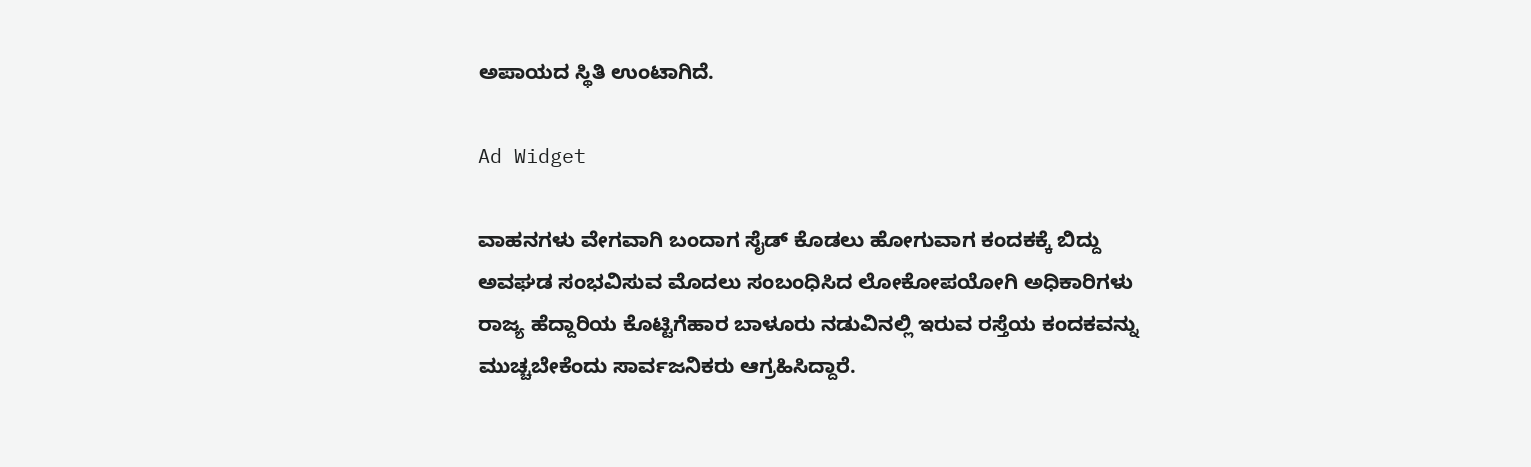ಅಪಾಯದ ಸ್ಥಿತಿ ಉಂಟಾಗಿದೆ.

Ad Widget

ವಾಹನಗಳು ವೇಗವಾಗಿ ಬಂದಾಗ ಸೈಡ್ ಕೊಡಲು ಹೋಗುವಾಗ ಕಂದಕಕ್ಕೆ ಬಿದ್ದು ಅವಘಡ ಸಂಭವಿಸುವ ಮೊದಲು ಸಂಬಂಧಿಸಿದ ಲೋಕೋಪಯೋಗಿ ಅಧಿಕಾರಿಗಳು ರಾಜ್ಯ ಹೆದ್ದಾರಿಯ ಕೊಟ್ಟಿಗೆಹಾರ ಬಾಳೂರು ನಡುವಿನಲ್ಲಿ ಇರುವ ರಸ್ತೆಯ ಕಂದಕವನ್ನು ಮುಚ್ಚಬೇಕೆಂದು ಸಾರ್ವಜನಿಕರು ಆಗ್ರಹಿಸಿದ್ದಾರೆ.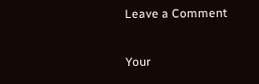Leave a Comment

Your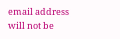email address will not be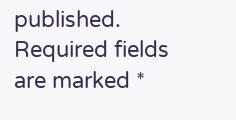published. Required fields are marked *